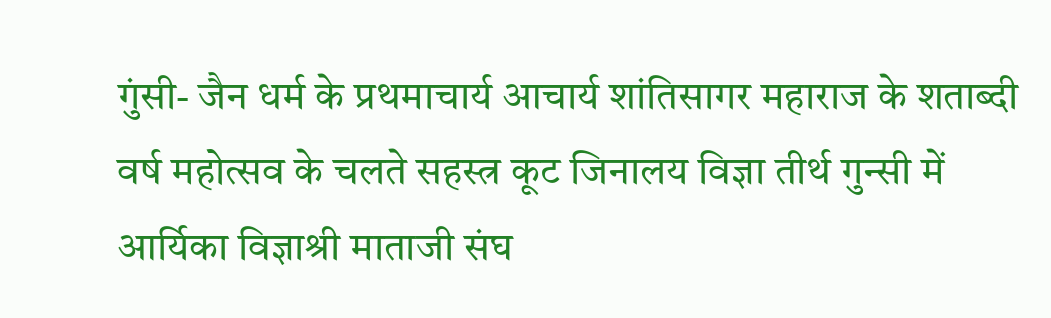गुंसी- जैन धर्म के प्रथमाचार्य आचार्य शांतिसागर महाराज के शताब्दी वर्ष महोत्सव के चलते सहस्त्र कूट जिनालय विज्ञा तीर्थ गुन्सी में आर्यिका विज्ञाश्री माताजी संघ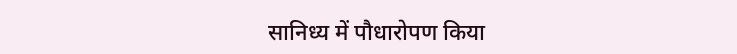सानिध्य में पौधारोपण किया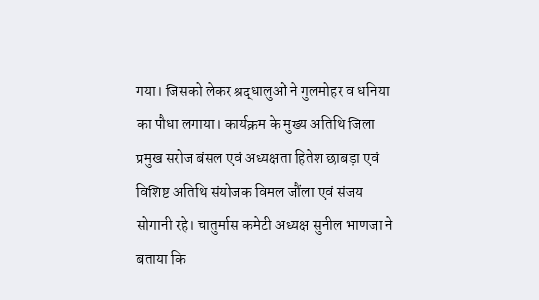गया। जिसको लेकर श्रद्धालुओं ने गुलमोहर व धनिया का पौधा लगाया। कार्यक्रम के मुख्य अतिथि जिला प्रमुख सरोज बंसल एवं अध्यक्षता हितेश छाबड़ा एवं विशिष्ट अतिथि संयोजक विमल जौंला एवं संजय सोगानी रहे। चातुर्मास कमेटी अध्यक्ष सुनील भाणजा ने बताया कि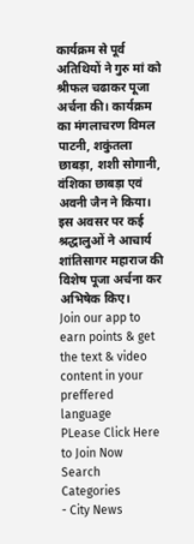कार्यक्रम से पूर्व अतिथियों ने गुरु मां को श्रीफल चढाकर पूजा अर्चना की। कार्यक्रम का मंगलाचरण विमल पाटनी, शकुंतला छाबड़ा, शशी सोगानी, वंशिका छाबड़ा एवं अवनी जैन ने किया। इस अवसर पर कई श्रद्धालुओं ने आचार्य शांतिसागर महाराज की विशेष पूजा अर्चना कर अभिषेक किए।
Join our app to earn points & get the text & video content in your preffered language
PLease Click Here to Join Now
Search
Categories
- City News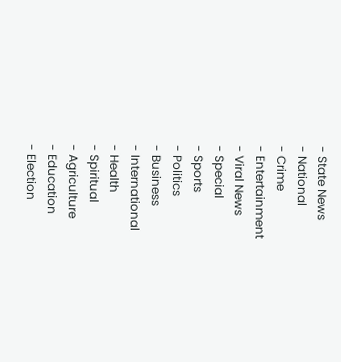- State News
- National
- Crime
- Entertainment
- Viral News
- Special
- Sports
- Politics
- Business
- International
- Health
- Spiritual
- Agriculture
- Education
- Election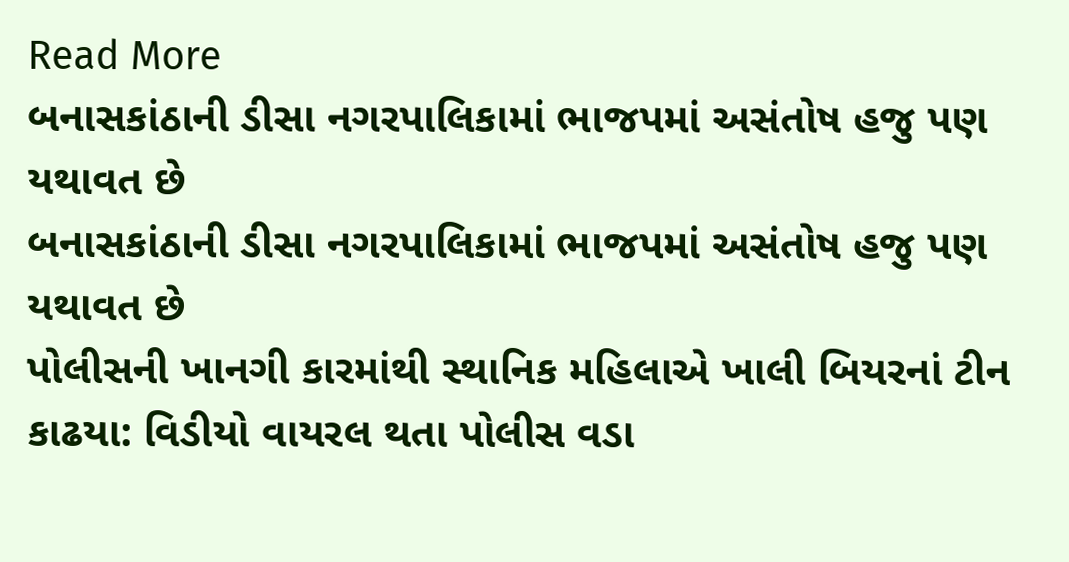Read More
બનાસકાંઠાની ડીસા નગરપાલિકામાં ભાજપમાં અસંતોષ હજુ પણ યથાવત છે
બનાસકાંઠાની ડીસા નગરપાલિકામાં ભાજપમાં અસંતોષ હજુ પણ યથાવત છે
પોલીસની ખાનગી કારમાંથી સ્થાનિક મહિલાએ ખાલી બિયરનાં ટીન કાઢયા: વિડીયો વાયરલ થતા પોલીસ વડા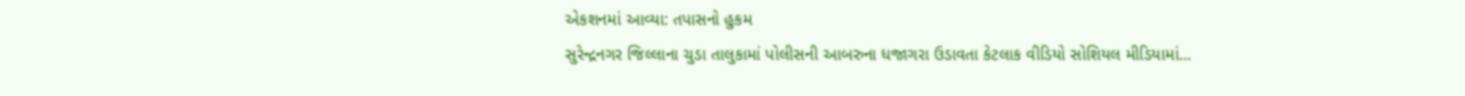એકશનમાં આવ્યા: તપાસનો હુકમ
સુરેન્દ્રનગર જિલ્લાના ચુડા તાલુકામાં પોલીસની આબરુના ધજાગરા ઉડાવતા કેટલાક વીડિયો સોશિયલ મીડિયામાં...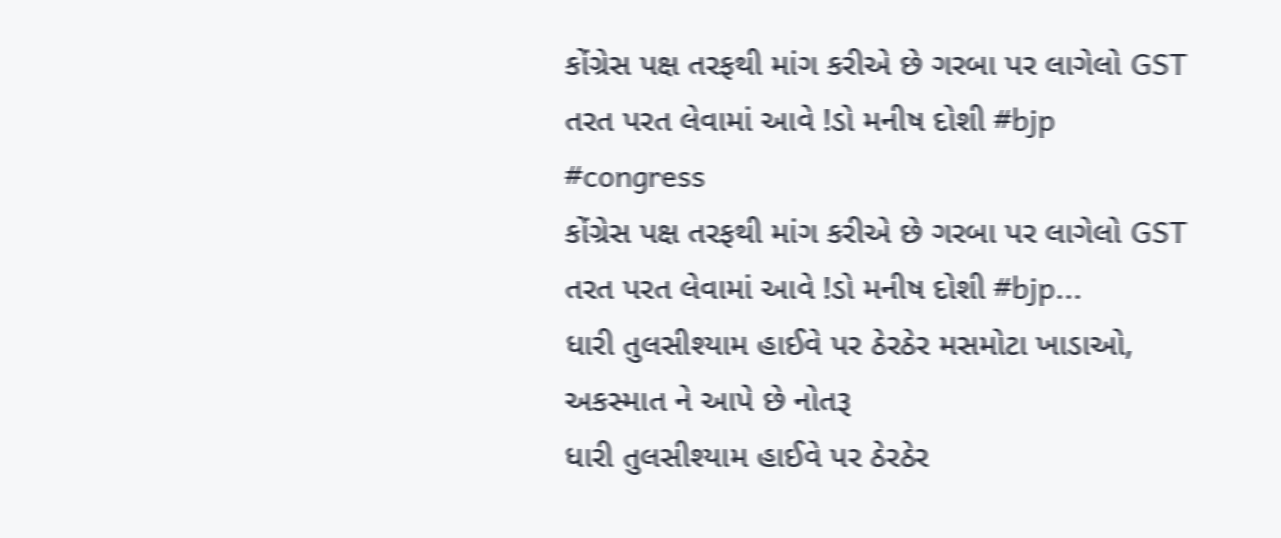કોંગ્રેસ પક્ષ તરફથી માંગ કરીએ છે ગરબા પર લાગેલો GST તરત પરત લેવામાં આવે !ડો મનીષ દોશી #bjp #congress
કોંગ્રેસ પક્ષ તરફથી માંગ કરીએ છે ગરબા પર લાગેલો GST તરત પરત લેવામાં આવે !ડો મનીષ દોશી #bjp...
ધારી તુલસીશ્યામ હાઈવે પર ઠેરઠેર મસમોટા ખાડાઓ, અકસ્માત ને આપે છે નોતરૂ
ધારી તુલસીશ્યામ હાઈવે પર ઠેરઠેર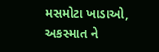મસમોટા ખાડાઓ, અકસ્માત ને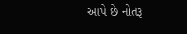આપે છે નોતરૂ